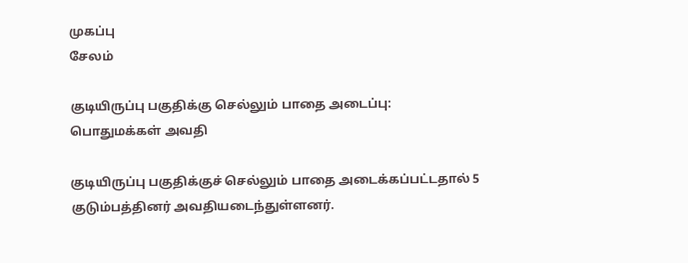முகப்பு
சேலம்

குடியிருப்பு பகுதிக்கு செல்லும் பாதை அடைப்பு: பொதுமக்கள் அவதி

குடியிருப்பு பகுதிக்குச் செல்லும் பாதை அடைக்கப்பட்டதால் 5 குடும்பத்தினர் அவதியடைந்துள்ளனர்.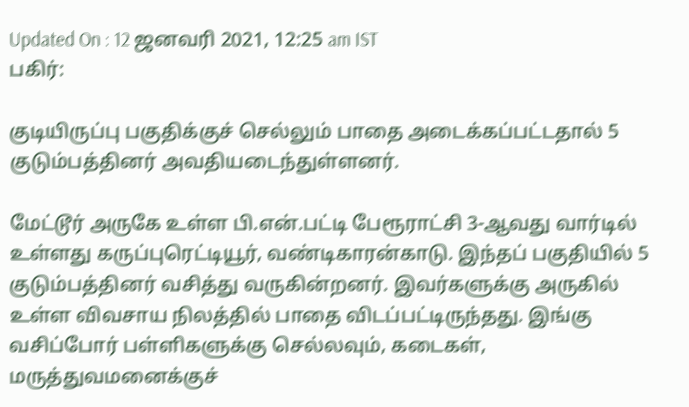Updated On : 12 ஜனவரி 2021, 12:25 am IST
பகிர்:

குடியிருப்பு பகுதிக்குச் செல்லும் பாதை அடைக்கப்பட்டதால் 5 குடும்பத்தினர் அவதியடைந்துள்ளனர்.

மேட்டூர் அருகே உள்ள பி.என்.பட்டி பேரூராட்சி 3-ஆவது வார்டில் உள்ளது கருப்புரெட்டியூர், வண்டிகாரன்காடு. இந்தப் பகுதியில் 5 குடும்பத்தினர் வசித்து வருகின்றனர். இவர்களுக்கு அருகில் உள்ள விவசாய நிலத்தில் பாதை விடப்பட்டிருந்தது. இங்கு வசிப்போர் பள்ளிகளுக்கு செல்லவும், கடைகள், மருத்துவமனைக்குச்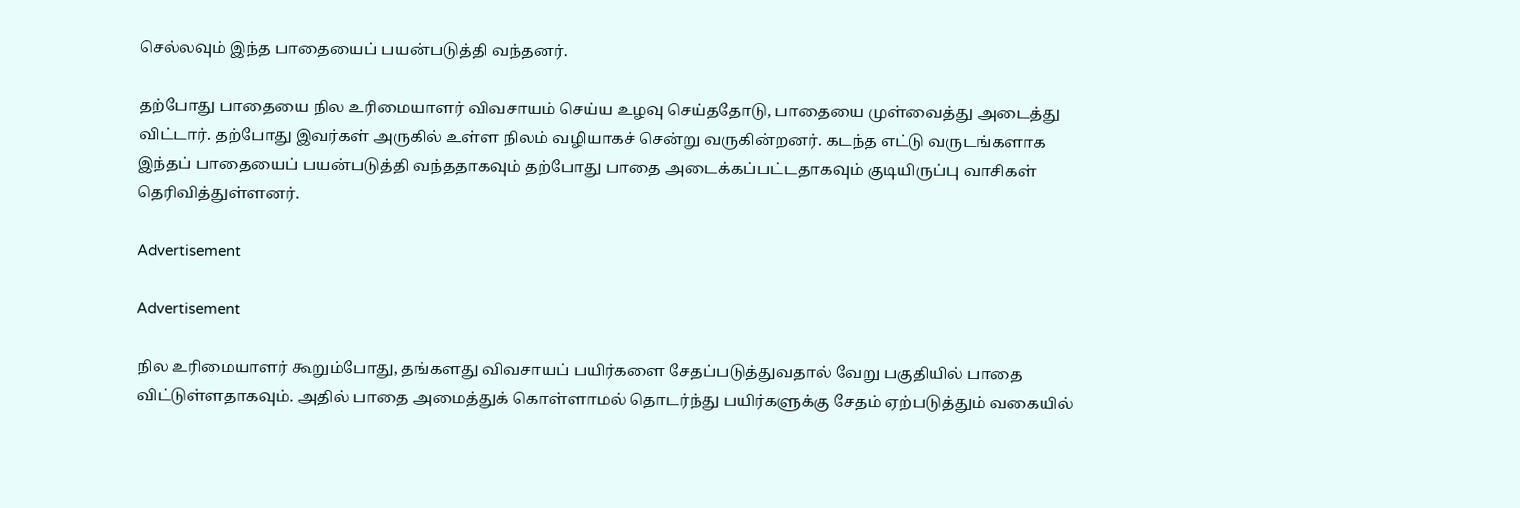செல்லவும் இந்த பாதையைப் பயன்படுத்தி வந்தனர்.

தற்போது பாதையை நில உரிமையாளர் விவசாயம் செய்ய உழவு செய்ததோடு, பாதையை முள்வைத்து அடைத்து விட்டார். தற்போது இவர்கள் அருகில் உள்ள நிலம் வழியாகச் சென்று வருகின்றனர். கடந்த எட்டு வருடங்களாக இந்தப் பாதையைப் பயன்படுத்தி வந்ததாகவும் தற்போது பாதை அடைக்கப்பட்டதாகவும் குடியிருப்பு வாசிகள் தெரிவித்துள்ளனர்.

Advertisement

Advertisement

நில உரிமையாளர் கூறும்போது, தங்களது விவசாயப் பயிர்களை சேதப்படுத்துவதால் வேறு பகுதியில் பாதை விட்டுள்ளதாகவும். அதில் பாதை அமைத்துக் கொள்ளாமல் தொடர்ந்து பயிர்களுக்கு சேதம் ஏற்படுத்தும் வகையில்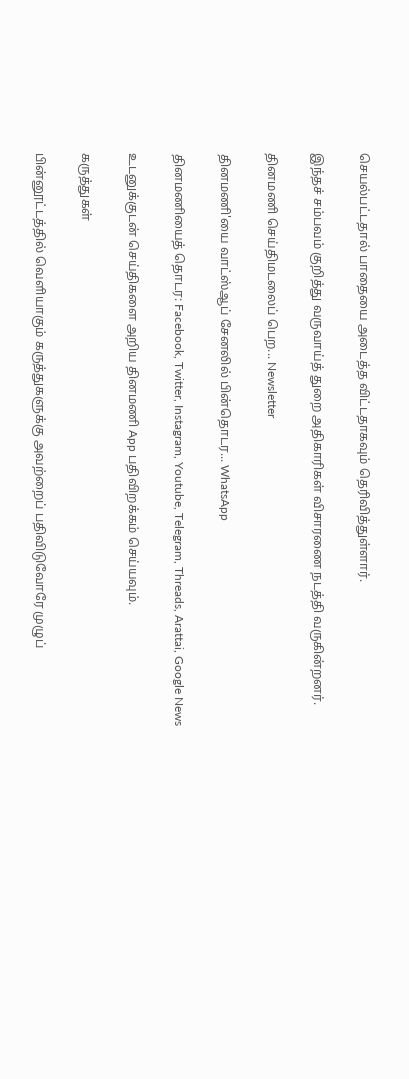செயல்பட்டதால் பாதையை அடைத்த விட்டதாகவும் தெரிவித்துள்ளார்.

இந்தச் சம்பவம் குறித்து வருவாய்த் துறை அதிகாரிகள் விசாரணை நடத்தி வருகின்றனர்.

தினமணி செய்திமடலைப் பெற... Newsletter

தினமணி'யை வாட்ஸ்ஆப் சேனலில் பின்தொடர... WhatsApp

தினமணியைத் தொடர: Facebook, Twitter, Instagram, Youtube, Telegram, Threads, Arattai, Google News

உடனுக்குடன் செய்திகளை அறிய தினமணி App பதிவிறக்கம் செய்யவும்.

கருத்துகள்

பின்னூட்டத்தில் வெளியாகும் கருத்துகளுக்கு அவற்றைப் பதிவிடுவோரே முழுப்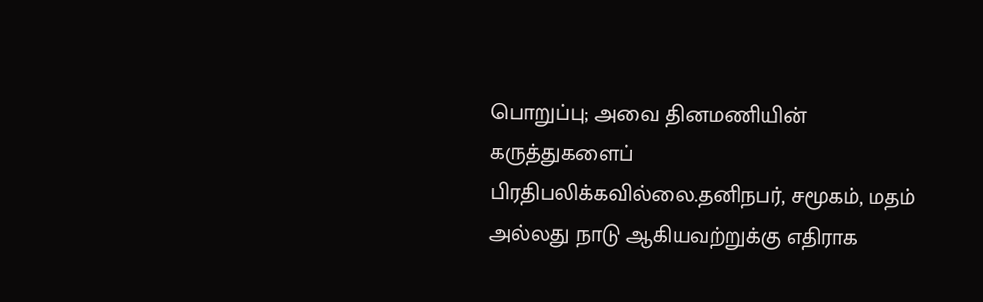பொறுப்பு; அவை தினமணியின் கருத்துகளைப் பிரதிபலிக்கவில்லை.தனிநபர், சமூகம், மதம் அல்லது நாடு ஆகியவற்றுக்கு எதிராக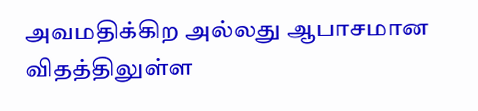அவமதிக்கிற அல்லது ஆபாசமான விதத்திலுள்ள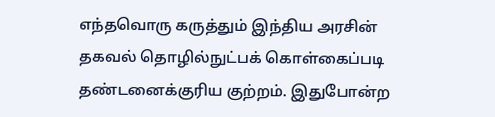எந்தவொரு கருத்தும் இந்திய அரசின் தகவல் தொழில்நுட்பக் கொள்கைப்படி தண்டனைக்குரிய குற்றம். இதுபோன்ற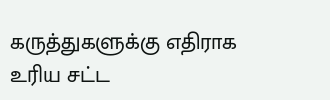கருத்துகளுக்கு எதிராக உரிய சட்ட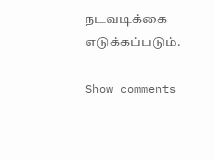நடவடிக்கை எடுக்கப்படும்.

Show comments